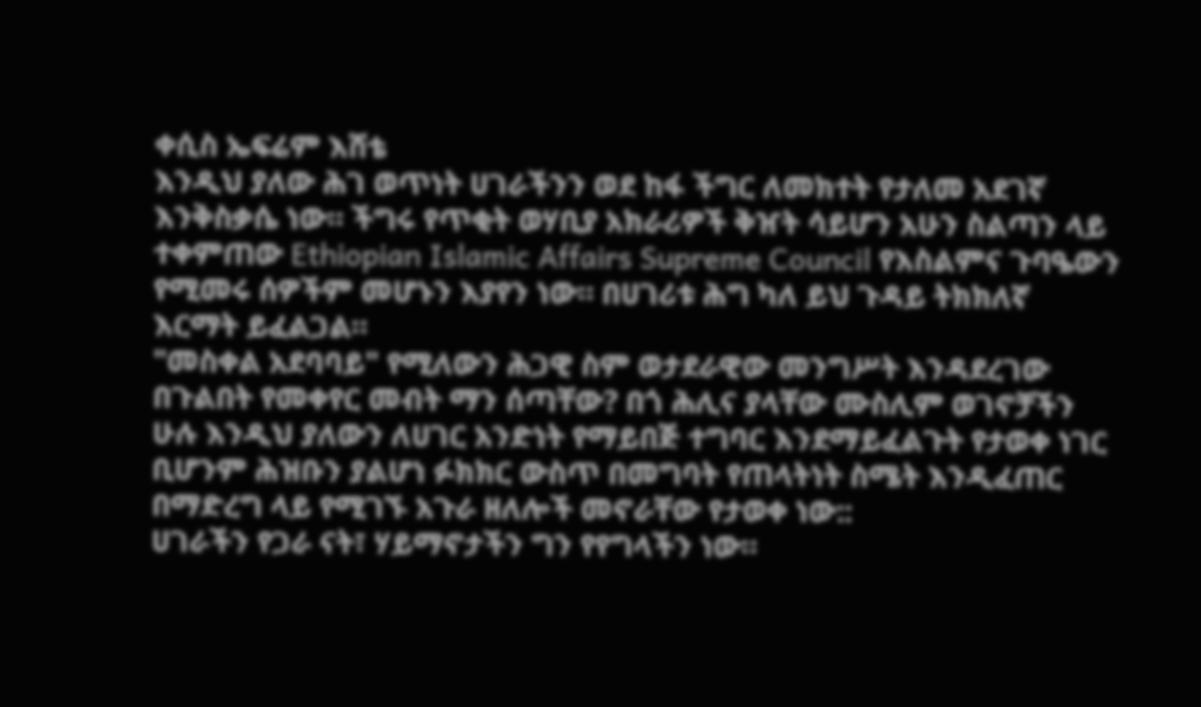ቀሲስ ኤፍሬም እሸቴ
እንዲህ ያለው ሕገ ወጥነት ሀገራችንን ወደ ከፋ ችግር ለመክተት የታለመ አደገኛ እንቅስቃሴ ነው። ችግሩ የጥቂት ወሃቢያ አክራሪዎች ቅዠት ሳይሆን አሁን ስልጣን ላይ ተቀምጠው Ethiopian Islamic Affairs Supreme Council የእስልምና ጉባዔውን የሚመሩ ሰዎችም መሆኑን እያየን ነው። በሀገሪቱ ሕግ ካለ ይህ ጉዳይ ትክክለኛ እርማት ይፈልጋል።
"መስቀል አደባባይ" የሚለውን ሕጋዊ ስም ወታደራዊው መንግሥት እንዳደረገው በጉልበት የመቀየር መብት ማን ሰጣቸው? በጎ ሕሊና ያላቸው ሙስሊም ወገኖቻችን ሁሉ እንዲህ ያለውን ለሀገር አንድነት የማይበጅ ተግባር እንደማይፈልጉት የታወቀ ነገር ቢሆንም ሕዝቡን ያልሆነ ፉክክር ውስጥ በመግባት የጠላትነት ስሜት እንዲፈጠር በማድረግ ላይ የሚገኙ አጉራ ዘለሎች መኖራቸው የታወቀ ነው::
ሀገራችን የጋራ ናት፣ ሃይማኖታችን ግን የየግላችን ነው።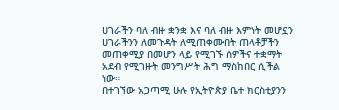ሀገራችን ባለ ብዙ ቋንቋ እና ባለ ብዙ እምነት መሆኗን ሀገራችንን ለመጉዳት ለሚጠቀሙበት ጠላቶቻችን መጠቀሚያ በመሆን ላይ የሚገኙ ሰዎችና ተቋማት አደብ የሚገዙት መንግሥት ሕግ ማስከበር ሲችል ነው።
በተገኘው አጋጣሚ ሁሉ የኢትዮጵያ ቤተ ክርስቲያንን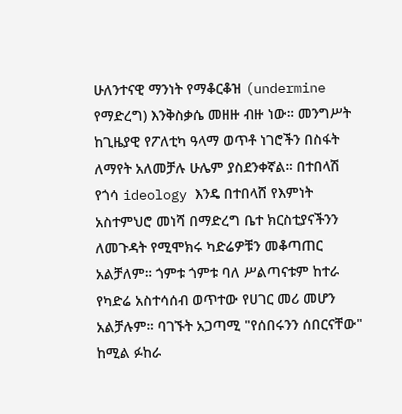ሁለንተናዊ ማንነት የማቆርቆዝ (undermine የማድረግ) እንቅስቃሴ መዘዙ ብዙ ነው። መንግሥት ከጊዜያዊ የፖለቲካ ዓላማ ወጥቶ ነገሮችን በስፋት ለማየት አለመቻሉ ሁሌም ያስደንቀኛል። በተበላሽ የጎሳ ideology እንዴ በተበላሸ የእምነት አስተምህሮ መነሻ በማድረግ ቤተ ክርስቲያናችንን ለመጉዳት የሚሞክሩ ካድሬዎቹን መቆጣጠር አልቻለም። ጎምቱ ጎምቱ ባለ ሥልጣናቱም ከተራ የካድሬ አስተሳሰብ ወጥተው የሀገር መሪ መሆን አልቻሉም። ባገኙት አጋጣሚ "የሰበሩንን ሰበርናቸው" ከሚል ፉከራ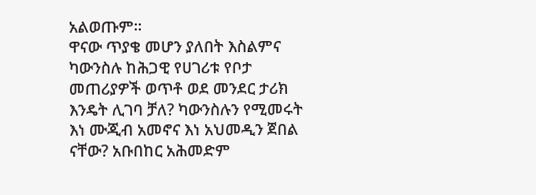አልወጡም።
ዋናው ጥያቄ መሆን ያለበት እስልምና ካውንስሉ ከሕጋዊ የሀገሪቱ የቦታ መጠሪያዎች ወጥቶ ወደ መንደር ታሪክ እንዴት ሊገባ ቻለ? ካውንስሉን የሚመሩት እነ ሙጂብ አመኖና እነ አህመዲን ጀበል ናቸው? አቡበከር አሕመድም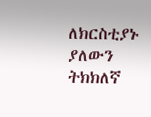ለክርስቲያኑ ያለውን ትክክለኛ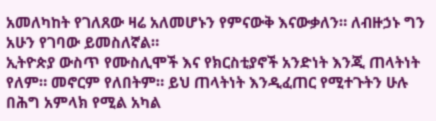አመለካከት የገለጸው ዛሬ አለመሆኑን የምናውቅ እናውቃለን። ለብዙኃኑ ግን አሁን የገባው ይመስለኛል።
ኢትዮጵያ ውስጥ የሙስሊሞች እና የክርስቲያኖች አንድነት እንጂ ጠላትነት የለም። መኖርም የለበትም። ይህ ጠላትነት እንዲፈጠር የሚተጉትን ሁሉ በሕግ አምላክ የሚል አካል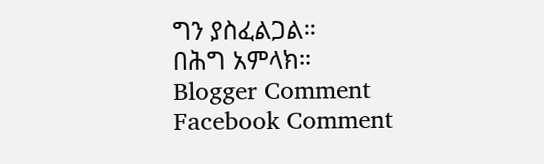ግን ያስፈልጋል።
በሕግ አምላክ።
Blogger Comment
Facebook Comment